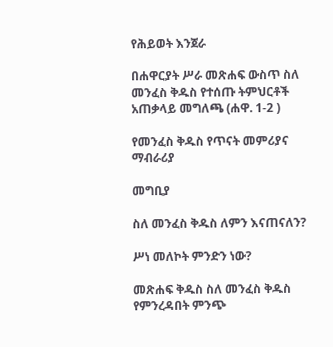የሕይወት እንጀራ

በሐዋርያት ሥራ መጽሐፍ ውስጥ ስለ መንፈስ ቅዱስ የተሰጡ ትምህርቶች አጠቃላይ መግለጫ (ሐዋ. 1-2 )

የመንፈስ ቅዱስ የጥናት መምሪያና ማብራሪያ

መግቢያ

ስለ መንፈስ ቅዱስ ለምን እናጠናለን?

ሥነ መለኮት ምንድን ነው?

መጽሐፍ ቅዱስ ስለ መንፈስ ቅዱስ የምንረዳበት ምንጭ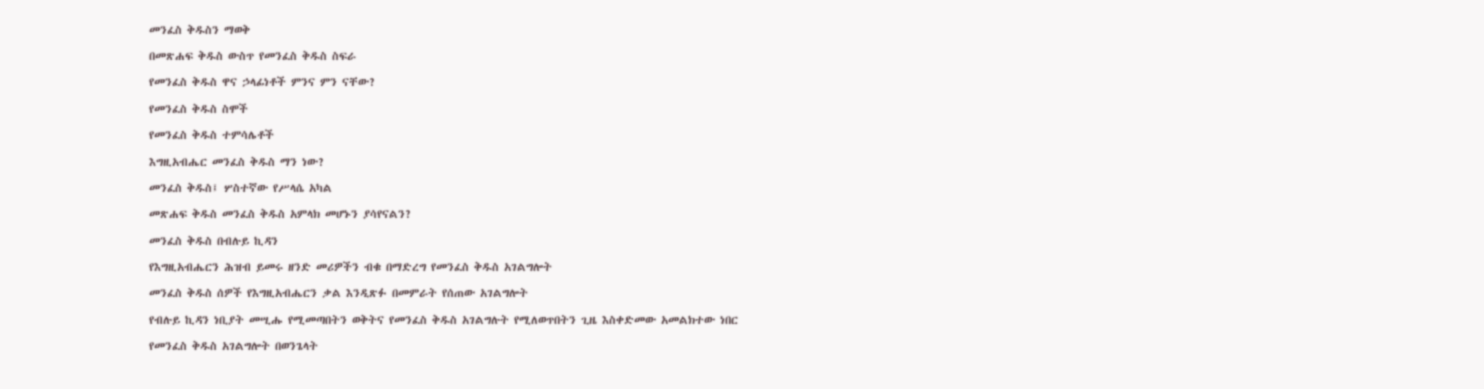መንፈስ ቅዱስን ማወቅ

በመጽሐፍ ቅዱስ ውስጥ የመንፈስ ቅዱስ ስፍራ

የመንፈስ ቅዱስ ዋና ኃላፊነቶች ምንና ምን ናቸው?

የመንፈስ ቅዱስ ስሞች

የመንፈስ ቅዱስ ተምሳሌቶች

እግዚአብሔር መንፈስ ቅዱስ ማን ነው?

መንፈስ ቅዱስ፤ ሦስተኛው የሥላሴ አካል

መጽሐፍ ቅዱስ መንፈስ ቅዱስ አምላክ መሆኑን ያሳየናልን?

መንፈስ ቅዱስ በብሉይ ኪዳን

የእግዚአብሔርን ሕዝብ ይመሩ ዘንድ መሪዎችን ብቁ በማድረግ የመንፈስ ቅዱስ አገልግሎት

መንፈስ ቅዱስ ሰዎች የእግዚአብሔርን ቃል እንዲጽፉ በመምራት የሰጠው አገልግሎት

የብሉይ ኪዳን ነቢያት መሢሑ የሚመጣበትን ወቅትና የመንፈስ ቅዱስ አገልግሉት የሚለወጥበትን ጊዜ እስቀድመው አመልክተው ነበር

የመንፈስ ቅዱስ አገልግሎት በወንጌላት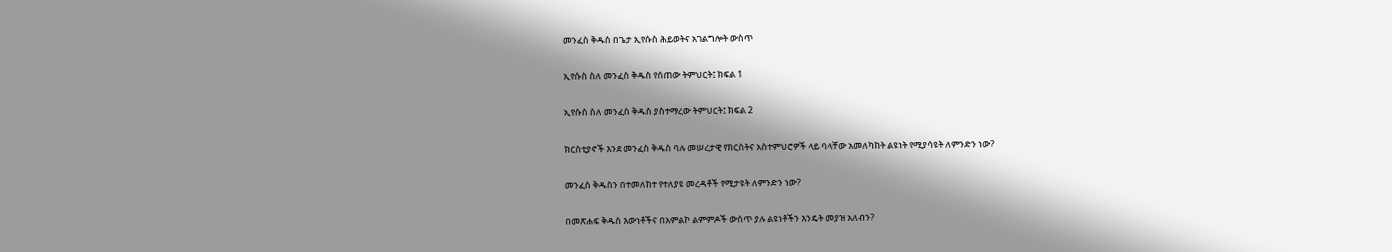መንፈስ ቅዱስ በጌታ ኢየሱስ ሕይወትና አገልግሎት ውስጥ

ኢየሱስ ስለ መንፈስ ቅዱስ የሰጠው ትምህርት፤ ክፍል 1

ኢየሱስ ስለ መንፈስ ቅዱስ ያስተማረው ትምህርት፤ ክፍል 2

ክርስቲያኖች እንደ መንፈስ ቅዱስ ባሉ መሠረታዊ የክርስትና አስተምህሮዎች ላይ ባላቸው አመለካከት ልዩነት የሚያሳዩት ለምንድን ነው?

መንፈስ ቅዱስን በተመለከተ የተለያዩ መረዳቶች የሚታዩት ለምንድን ነው?

በመጽሐፍ ቅዱስ እውነቶችና በአምልኮ ልምምዶች ውስጥ ያሉ ልዩነቶችን እንዴት መያዝ አለብን?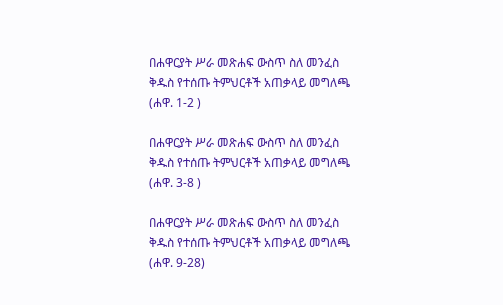በሐዋርያት ሥራ መጽሐፍ ውስጥ ስለ መንፈስ ቅዱስ የተሰጡ ትምህርቶች አጠቃላይ መግለጫ (ሐዋ. 1-2 )

በሐዋርያት ሥራ መጽሐፍ ውስጥ ስለ መንፈስ ቅዱስ የተሰጡ ትምህርቶች አጠቃላይ መግለጫ (ሐዋ. 3-8 )

በሐዋርያት ሥራ መጽሐፍ ውስጥ ስለ መንፈስ ቅዱስ የተሰጡ ትምህርቶች አጠቃላይ መግለጫ (ሐዋ. 9-28)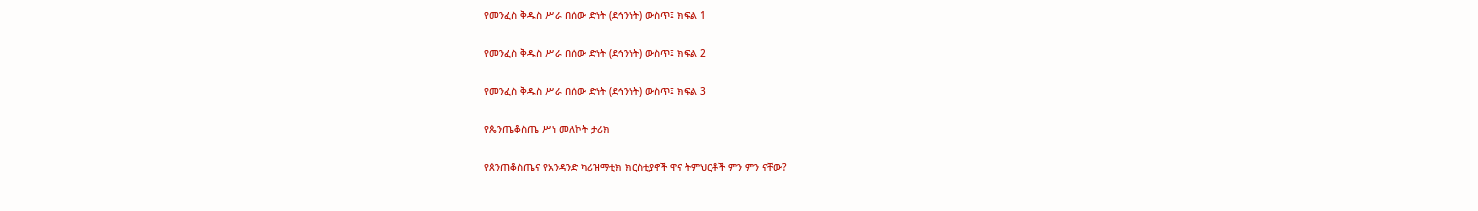የመንፈስ ቅዱስ ሥራ በሰው ድነት (ደኅንነት) ውስጥ፤ ክፍል 1

የመንፈስ ቅዱስ ሥራ በሰው ድነት (ደኅንነት) ውስጥ፤ ክፍል 2

የመንፈስ ቅዱስ ሥራ በሰው ድነት (ደኅንነት) ውስጥ፤ ክፍል 3

የጴንጤቆስጤ ሥነ መለኮት ታሪክ

የጰንጠቆስጤና የአንዳንድ ካሪዝማቲክ ክርስቲያኖች ዋና ትምህርቶች ምን ምን ናቸው?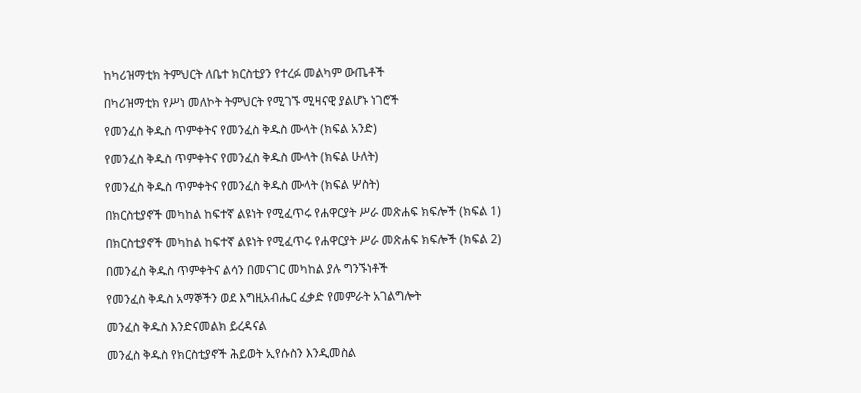ከካሪዝማቲክ ትምህርት ለቤተ ክርስቲያን የተረፉ መልካም ውጤቶች

በካሪዝማቲክ የሥነ መለኮት ትምህርት የሚገኙ ሚዛናዊ ያልሆኑ ነገሮች

የመንፈስ ቅዱስ ጥምቀትና የመንፈስ ቅዱስ ሙላት (ክፍል አንድ)

የመንፈስ ቅዱስ ጥምቀትና የመንፈስ ቅዱስ ሙላት (ክፍል ሁለት)

የመንፈስ ቅዱስ ጥምቀትና የመንፈስ ቅዱስ ሙላት (ክፍል ሦስት)

በክርስቲያኖች መካከል ከፍተኛ ልዩነት የሚፈጥሩ የሐዋርያት ሥራ መጽሐፍ ክፍሎች (ክፍል 1)

በክርስቲያኖች መካከል ከፍተኛ ልዩነት የሚፈጥሩ የሐዋርያት ሥራ መጽሐፍ ክፍሎች (ክፍል 2)

በመንፈስ ቅዱስ ጥምቀትና ልሳን በመናገር መካከል ያሉ ግንኙነቶች

የመንፈስ ቅዱስ አማኞችን ወደ እግዚአብሔር ፈቃድ የመምራት አገልግሎት

መንፈስ ቅዱስ እንድናመልክ ይረዳናል

መንፈስ ቅዱስ የክርስቲያኖች ሕይወት ኢየሱስን እንዲመስል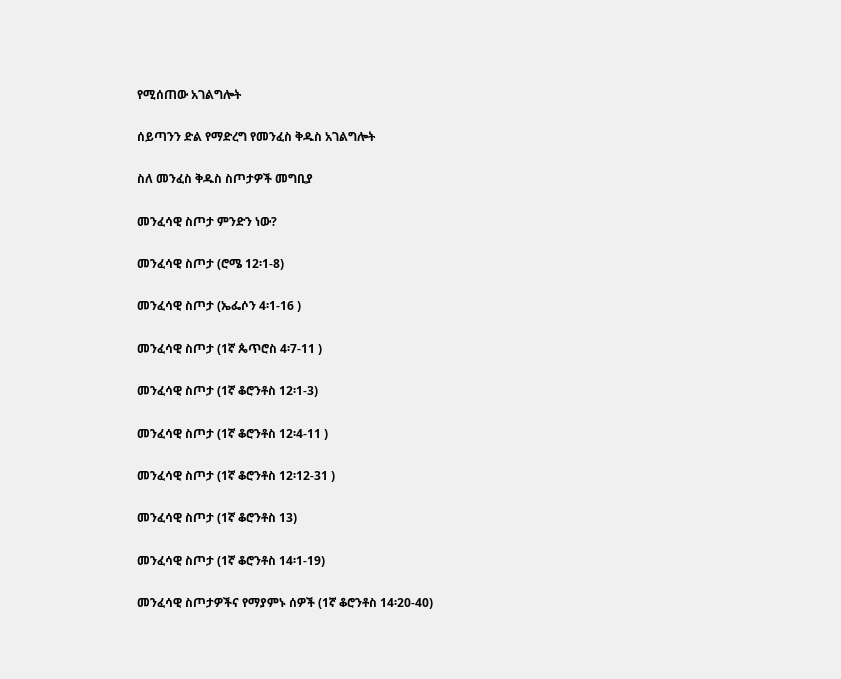የሚሰጠው አገልግሎት

ሰይጣንን ድል የማድረግ የመንፈስ ቅዱስ አገልግሎት

ስለ መንፈስ ቅዱስ ስጦታዎች መግቢያ

መንፈሳዊ ስጦታ ምንድን ነው?

መንፈሳዊ ስጦታ (ሮሜ 12፡1-8)

መንፈሳዊ ስጦታ (ኤፌሶን 4፡1-16 )

መንፈሳዊ ስጦታ (1ኛ ጴጥሮስ 4፡7-11 )

መንፈሳዊ ስጦታ (1ኛ ቆሮንቶስ 12፡1-3)

መንፈሳዊ ስጦታ (1ኛ ቆሮንቶስ 12፡4-11 )

መንፈሳዊ ስጦታ (1ኛ ቆሮንቶስ 12፡12-31 )

መንፈሳዊ ስጦታ (1ኛ ቆሮንቶስ 13)

መንፈሳዊ ስጦታ (1ኛ ቆሮንቶስ 14፡1-19)

መንፈሳዊ ስጦታዎችና የማያምኑ ሰዎች (1ኛ ቆሮንቶስ 14፡20-40)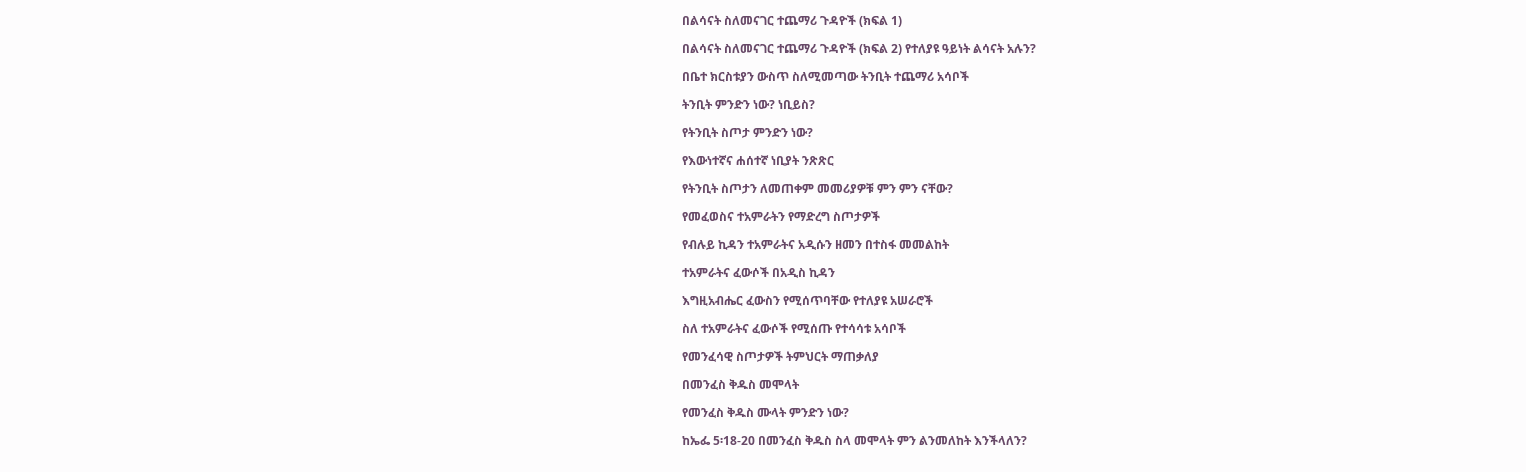በልሳናት ስለመናገር ተጨማሪ ጉዳዮች (ክፍል 1)

በልሳናት ስለመናገር ተጨማሪ ጉዳዮች (ክፍል 2) የተለያዩ ዓይነት ልሳናት አሉን?

በቤተ ክርስቱያን ውስጥ ስለሚመጣው ትንቢት ተጨማሪ አሳቦች

ትንቢት ምንድን ነው? ነቢይስ?

የትንቢት ስጦታ ምንድን ነው?

የእውነተኛና ሐሰተኛ ነቢያት ንጽጽር

የትንቢት ስጦታን ለመጠቀም መመሪያዎቹ ምን ምን ናቸው?

የመፈወስና ተአምራትን የማድረግ ስጦታዎች

የብሉይ ኪዳን ተአምራትና አዲሱን ዘመን በተስፋ መመልከት

ተአምራትና ፈውሶች በአዲስ ኪዳን

እግዚአብሔር ፈውስን የሚሰጥባቸው የተለያዩ አሠራሮች

ስለ ተአምራትና ፈውሶች የሚሰጡ የተሳሳቱ አሳቦች

የመንፈሳዊ ስጦታዎች ትምህርት ማጠቃለያ

በመንፈስ ቅዱስ መሞላት

የመንፈስ ቅዱስ ሙላት ምንድን ነው?

ከኤፌ 5፡18-20 በመንፈስ ቅዱስ ስላ መሞላት ምን ልንመለከት እንችላለን?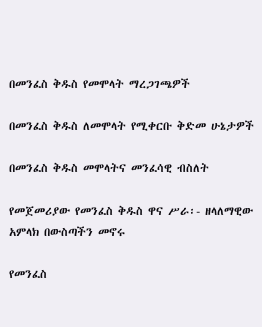በመንፈስ ቅዱስ የመሞላት ማረጋገጫዎች

በመንፈስ ቅዱስ ለመሞላት የሚቀርቡ ቅድመ ሁኔታዎች

በመንፈስ ቅዱስ መሞላትና መንፈሳዊ ብስለት

የመጀመሪያው የመንፈስ ቅዱስ ዋና ሥራ፡- ዘላለማዊው አምላክ በውስጣችን መኖሩ

የመንፈስ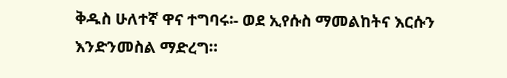ቅዱስ ሁለተኛ ዋና ተግባሩ፡- ወደ ኢየሱስ ማመልከትና እርሱን እንድንመስል ማድረግ።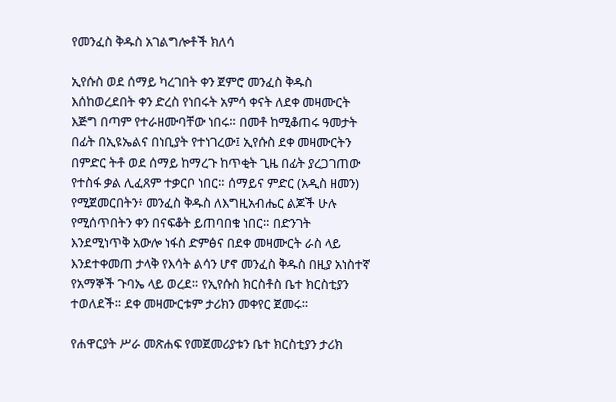የመንፈስ ቅዱስ አገልግሎቶች ክለሳ

ኢየሱስ ወደ ሰማይ ካረገበት ቀን ጀምሮ መንፈስ ቅዱስ እሰከወረደበት ቀን ድረስ የነበሩት አምሳ ቀናት ለደቀ መዛሙርት እጅግ በጣም የተራዘሙባቸው ነበሩ። በመቶ ከሚቆጠሩ ዓመታት በፊት በኢዩኤልና በነቢያት የተነገረው፤ ኢየሱስ ደቀ መዛሙርትን በምድር ትቶ ወደ ሰማይ ከማረጉ ከጥቂት ጊዜ በፊት ያረጋገጠው የተስፋ ቃል ሊፈጸም ተቃርቦ ነበር። ሰማይና ምድር (አዲስ ዘመን) የሚጀመርበትን፥ መንፈስ ቅዱስ ለእግዚአብሔር ልጆች ሁሉ የሚሰጥበትን ቀን በናፍቆት ይጠባበቁ ነበር። በድንገት እንደሚነጥቅ አውሎ ነፋስ ድምፅና በደቀ መዛሙርት ራስ ላይ እንደተቀመጠ ታላቅ የእሳት ልሳን ሆኖ መንፈስ ቅዱስ በዚያ አነስተኛ የአማኞች ጉባኤ ላይ ወረደ። የኢየሱስ ክርስቶስ ቤተ ክርስቲያን ተወለደች። ደቀ መዛሙርቱም ታሪክን መቀየር ጀመሩ።

የሐዋርያት ሥራ መጽሐፍ የመጀመሪያቱን ቤተ ክርስቲያን ታሪክ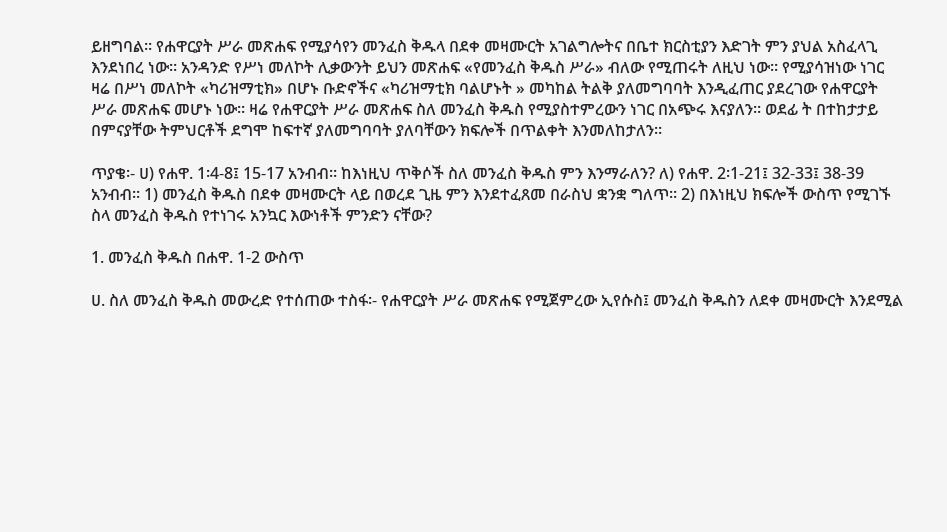ይዘግባል። የሐዋርያት ሥራ መጽሐፍ የሚያሳየን መንፈስ ቅዱላ በደቀ መዛሙርት አገልግሎትና በቤተ ክርስቲያን እድገት ምን ያህል አስፈላጊ እንደነበረ ነው። አንዳንድ የሥነ መለኮት ሊቃውንት ይህን መጽሐፍ «የመንፈስ ቅዱስ ሥራ» ብለው የሚጠሩት ለዚህ ነው። የሚያሳዝነው ነገር ዛሬ በሥነ መለኮት «ካሪዝማቲክ» በሆኑ ቡድኖችና «ካሪዝማቲክ ባልሆኑት » መካከል ትልቅ ያለመግባባት እንዲፈጠር ያደረገው የሐዋርያት ሥራ መጽሐፍ መሆኑ ነው። ዛሬ የሐዋርያት ሥራ መጽሐፍ ስለ መንፈስ ቅዱስ የሚያስተምረውን ነገር በአጭሩ እናያለን። ወደፊ ት በተከታታይ በምናያቸው ትምህርቶች ደግሞ ከፍተኛ ያለመግባባት ያለባቸውን ክፍሎች በጥልቀት እንመለከታለን።

ጥያቄ፡- ሀ) የሐዋ. 1፡4-8፤ 15-17 አንብብ። ከእነዚህ ጥቅሶች ስለ መንፈስ ቅዱስ ምን እንማራለን? ለ) የሐዋ. 2፡1-21፤ 32-33፤ 38-39 አንብብ። 1) መንፈስ ቅዱስ በደቀ መዛሙርት ላይ በወረደ ጊዜ ምን እንደተፈጸመ በራስህ ቋንቋ ግለጥ። 2) በእነዚህ ክፍሎች ውስጥ የሚገኙ ስላ መንፈስ ቅዱስ የተነገሩ አንኳር እውነቶች ምንድን ናቸው?

1. መንፈስ ቅዱስ በሐዋ. 1-2 ውስጥ

ሀ. ስለ መንፈስ ቅዱስ መውረድ የተሰጠው ተስፋ፡- የሐዋርያት ሥራ መጽሐፍ የሚጀምረው ኢየሱስ፤ መንፈስ ቅዱስን ለደቀ መዛሙርት እንደሚል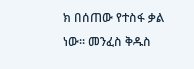ክ በሰጠው የተስፋ ቃል ነው። መንፈስ ቅዱስ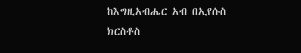ከእግዚአብሔር አብ በኢየሱስ ክርስቶስ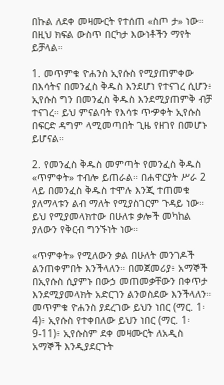በኩል ለደቀ መዛሙርት የተሰጠ «ስጦ ታ» ነው። በዚህ ክፍል ውስጥ በርካታ እውነቶችን ማየት ይቻላል።

1. መጥምቁ ዮሐንስ ኢየሱስ የሚያጠምቀው በእሳትና በመንፈስ ቅዱስ እንደሆነ የተናገረ ሲሆን፥ ኢየሱስ ግን በመንፈስ ቅዱስ እንደሚያጠምቅ ብቻ ተናገረ። ይህ ምናልባት የእሳቱ ጥዏቀት ኢየሱስ በፍርድ ዳግም ላሚመጣበት ጊዜ የዘገየ በመሆኑ ይሆናል።

2. የመንፈስ ቅዱስ መምጣት የመንፈስ ቅዱስ «ጥምቀት» ተብሎ ይጠራል። በሐዋርያት ሥራ 2 ላይ በመንፈስ ቅዱስ ተሞሉ እንጂ ተጠመቁ ያለማላቱን ልብ ማለት የሚያስገርም ጉዳይ ነው። ይህ የሚያመላክተው በሁለቱ ቃሎች መካከል ያለውን የቅርብ ግንኙነት ነው።

«ጥምቀት» የሚለውን ቃል በሁለት መንገዶች ልንጠቀምበት እንችላለን። በመጀመሪያ፥ አማኞች በኢየሱስ ሲያምኑ በውኃ መጠመቃቸውን በቀጥታ እንደሚያመላክት አድርገን ልንወስደው እንችላለን። መጥምቁ ዮሐንስ ያደረገው ይህን ነበር (ማር. 1፡4)፥ ኢየሱስ የተቀበለው ይህን ነበር (ማር. 1፡9-11)፥ ኢየሱስም ደቀ መዛሙርት ለአዲስ አማኞች እንዲያደርጉት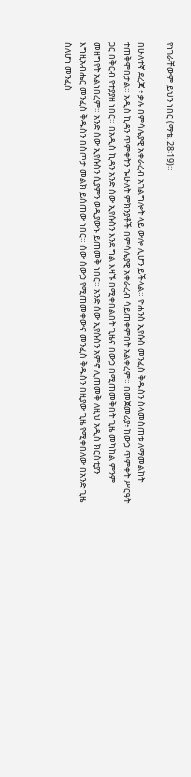የነገራቸውም ይህን ነበር (ማቴ. 28፡19)።

በሁለተኛ ደረጃ ፥ ቃሉ በምሳሌያዊ አቀራረብ አገልግሎት ላይ ውሎ ሊሆን ይችላል። ዮሐንስ ኢየሱስ መንፈስ ቅዱስን ስላመስጠቱ ለማመልከት ተጠቅሞበታል። አዲስ ኪዳን ጥምቀትን ኈሁለት ምክንያቶች በምሳሌያዊ አቀራረብ ሳይጠቀምበት አልቀረም። በመጀመሪያ፥ ከውኃ ጥምቀት ሥርዓት ጋር በቅርብ የተያያዘ ነበር። በአዲስ ኪዳን አንድ ሰው ኢየሱስን እንደ ግል እዛኙ በሚቀበልበት ጊዜና በውኃ በሚጠመቅበት ጊዜ መካከል ምንም መዘግየት አልነበረም። አንድ ሰው ኢየሱስን ሲያምን ወዲያውኑ ይጠመቅ ነበር። አንድ ሰው ኢየሱስን አምኖ ሊጠመቅ ለዚህ አዲስ ክርስቲያን እግዚአብሔር መንፈስ ቅዱስን በስጦታ መልክ ይሰጠው ነበር። ሰው ሰውኃ የሚጠመቀውና መንፈስ ቅዱስን በዚያው ጊዜ የሚቀበለው በአንድ ጊዜ ስለሆነ መንፈስ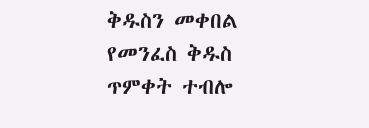ቅዱስን መቀበል የመንፈስ ቅዱስ ጥምቀት ተብሎ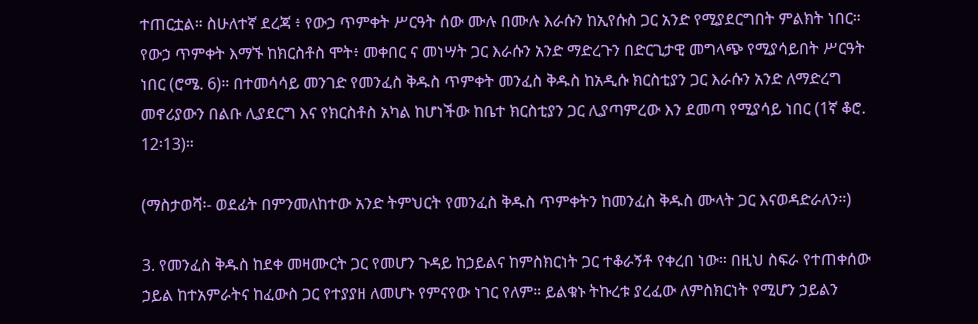ተጠርቷል። ስሁለተኛ ደረጃ ፥ የውኃ ጥምቀት ሥርዓት ሰው ሙሉ በሙሉ እራሱን ከኢየሱስ ጋር አንድ የሚያደርግበት ምልክት ነበር። የውኃ ጥምቀት እማኙ ከክርስቶስ ሞት፥ መቀበር ና መነሣት ጋር እራሱን አንድ ማድረጉን በድርጊታዊ መግላጭ የሚያሳይበት ሥርዓት ነበር (ሮሜ. 6)። በተመሳሳይ መንገድ የመንፈስ ቅዱስ ጥምቀት መንፈስ ቅዱስ ከአዲሱ ክርስቲያን ጋር እራሱን አንድ ለማድረግ መኖሪያውን በልቡ ሊያደርግ እና የክርስቶስ አካል ከሆነችው ከቤተ ክርስቲያን ጋር ሊያጣምረው እን ደመጣ የሚያሳይ ነበር (1ኛ ቆሮ. 12፡13)።

(ማስታወሻ፡- ወደፊት በምንመለከተው አንድ ትምህርት የመንፈስ ቅዱስ ጥምቀትን ከመንፈስ ቅዱስ ሙላት ጋር እናወዳድራለን።)

3. የመንፈስ ቅዱስ ከደቀ መዛሙርት ጋር የመሆን ጉዳይ ከኃይልና ከምስክርነት ጋር ተቆራኝቶ የቀረበ ነው። በዚህ ስፍራ የተጠቀሰው ኃይል ከተአምራትና ከፈውስ ጋር የተያያዘ ለመሆኑ የምናየው ነገር የለም። ይልቁኑ ትኩረቱ ያረፈው ለምስክርነት የሚሆን ኃይልን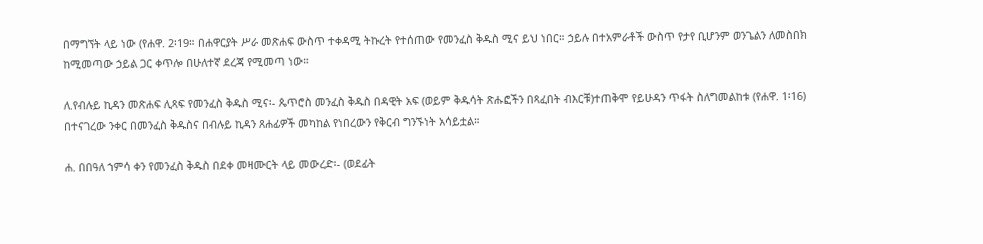በማግኘት ላይ ነው (የሐዋ. 2፡19። በሐዋርያት ሥራ መጽሐፍ ውስጥ ተቀዳሚ ትኩረት የተሰጠው የመንፈስ ቅዱስ ሚና ይህ ነበር። ኃይሉ በተአምራቶች ውስጥ የታየ ቢሆንም ወንጌልን ለመስበክ ከሚመጣው ኃይል ጋር ቀጥሎ በሁለተኛ ደረጃ የሚመጣ ነው።

ለ.የብሉይ ኪዳን መጽሐፍ ሊጻፍ የመንፈስ ቅዱስ ሚና፡- ጴጥሮስ መንፈስ ቅዱስ በዳዊት አፍ (ወይም ቅዱሳት ጽሑፎችን በጻፈበት ብእርቹ)ተጠቅሞ የይሁዳን ጥፋት ስለግመልከቱ (የሐዋ. 1፡16) በተናገረው ንቀር በመንፈስ ቅዱስና በብሉይ ኪዳን ጸሐፊዎች መካከል የነበረውን የቅርብ ግንኙነት አሳይቷል።

ሐ. በበዓለ ኀምሳ ቀን የመንፈስ ቅዱስ በደቀ መዛሙርት ላይ መውረድ፡- (ወደፊት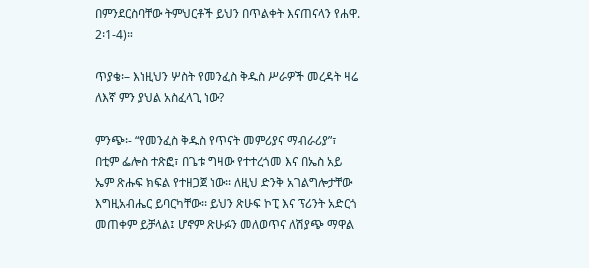በምንደርስባቸው ትምህርቶች ይህን በጥልቀት እናጠናላን የሐዋ. 2፡1-4)።

ጥያቄ፡– እነዚህን ሦስት የመንፈስ ቅዱስ ሥራዎች መረዳት ዛሬ ለእኛ ምን ያህል አስፈላጊ ነው?

ምንጭ፡- “የመንፈስ ቅዱስ የጥናት መምሪያና ማብራሪያ”፣ በቲም ፌሎስ ተጽፎ፣ በጌቱ ግዛው የተተረጎመ እና በኤስ አይ ኤም ጽሑፍ ክፍል የተዘጋጀ ነው፡፡ ለዚህ ድንቅ አገልግሎታቸው እግዚአብሔር ይባርካቸው፡፡ ይህን ጽሁፍ ኮፒ እና ፕሪንት አድርጎ መጠቀም ይቻላል፤ ሆኖም ጽሁፉን መለወጥና ለሽያጭ ማዋል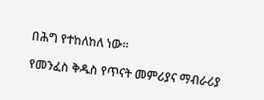በሕግ የተከለከለ ነው፡፡

የመንፈስ ቅዱስ የጥናት መምሪያና ማብራሪያ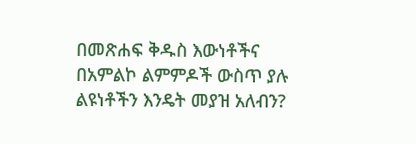በመጽሐፍ ቅዱስ እውነቶችና በአምልኮ ልምምዶች ውስጥ ያሉ ልዩነቶችን እንዴት መያዝ አለብን?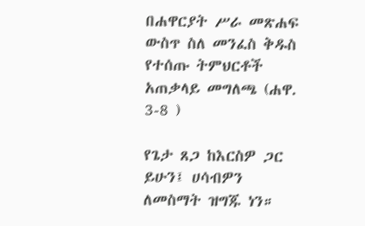በሐዋርያት ሥራ መጽሐፍ ውስጥ ስለ መንፈስ ቅዱስ የተሰጡ ትምህርቶች አጠቃላይ መግለጫ (ሐዋ. 3-8 )

የጌታ ጸጋ ከእርስዎ ጋር ይሁን፤ ሀሳብዎን ለመስማት ዝግጁ ነን።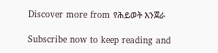Discover more from የሕይወት እንጀራ

Subscribe now to keep reading and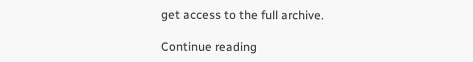get access to the full archive.

Continue reading